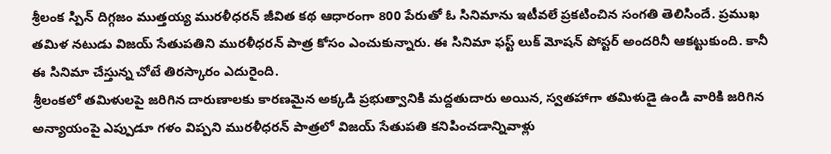శ్రీలంక స్పిన్ దిగ్గజం ముత్తయ్య మురళీధరన్ జీవిత కథ ఆధారంగా 800 పేరుతో ఓ సినిమాను ఇటీవలే ప్రకటించిన సంగతి తెలిసిందే. ప్రముఖ తమిళ నటుడు విజయ్ సేతుపతిని మురళీధరన్ పాత్ర కోసం ఎంచుకున్నారు. ఈ సినిమా ఫస్ట్ లుక్ మోషన్ పోస్టర్ అందరినీ ఆకట్టుకుంది. కానీ ఈ సినిమా చేస్తున్న చోటే తిరస్కారం ఎదురైంది.
శ్రీలంకలో తమిళులపై జరిగిన దారుణాలకు కారణమైన అక్కడి ప్రభుత్వానికి మద్దతుదారు అయిన, స్వతహాగా తమిళుడై ఉండి వారికి జరిగిన అన్యాయంపై ఎప్పుడూ గళం విప్పని మురళీధరన్ పాత్రలో విజయ్ సేతుపతి కనిపించడాన్నివాళ్లు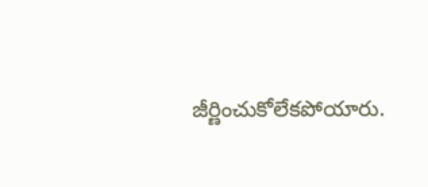జీర్ణించుకోలేకపోయారు.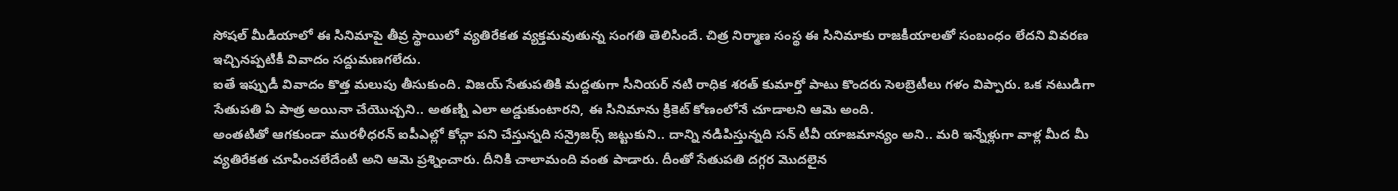సోషల్ మీడియాలో ఈ సినిమాపై తీవ్ర స్థాయిలో వ్యతిరేకత వ్యక్తమవుతున్న సంగతి తెలిసిందే. చిత్ర నిర్మాణ సంస్థ ఈ సినిమాకు రాజకీయాలతో సంబంధం లేదని వివరణ ఇచ్చినప్పటికీ వివాదం సద్దుమణగలేదు.
ఐతే ఇప్పుడీ వివాదం కొత్త మలుపు తీసుకుంది. విజయ్ సేతుపతికి మద్దతుగా సీనియర్ నటి రాధిక శరత్ కుమార్తో పాటు కొందరు సెలబ్రెటీలు గళం విప్పారు. ఒక నటుడిగా సేతుపతి ఏ పాత్ర అయినా చేయొచ్చని.. అతణ్ని ఎలా అడ్డుకుంటారని, ఈ సినిమాను క్రికెట్ కోణంలోనే చూడాలని ఆమె అంది.
అంతటితో ఆగకుండా మురళీధరన్ ఐపీఎల్లో కోచ్గా పని చేస్తున్నది సన్రైజర్స్ జట్టుకుని.. దాన్ని నడిపిస్తున్నది సన్ టీవీ యాజమాన్యం అని.. మరి ఇన్నేళ్లుగా వాళ్ల మీద మీ వ్యతిరేకత చూపించలేదేంటి అని ఆమె ప్రశ్నించారు. దీనికి చాలామంది వంత పాడారు. దీంతో సేతుపతి దగ్గర మొదలైన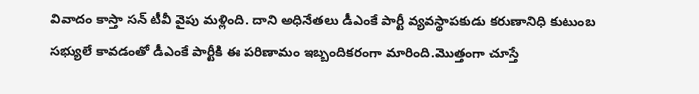వివాదం కాస్తా సన్ టీవీ వైపు మళ్లింది. దాని అధినేతలు డీఎంకే పార్టీ వ్యవస్థాపకుడు కరుణానిధి కుటుంబ సభ్యులే కావడంతో డీఎంకే పార్టీకి ఈ పరిణామం ఇబ్బందికరంగా మారింది.మొత్తంగా చూస్తే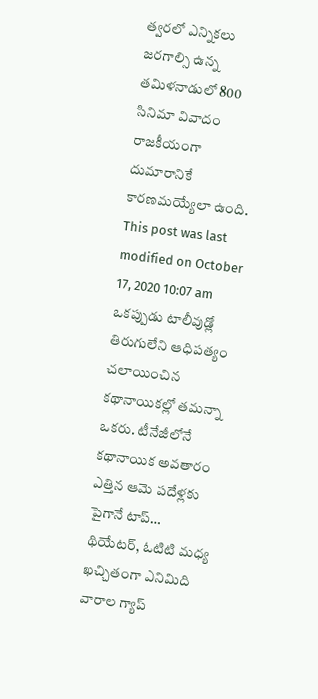త్వరలో ఎన్నికలు జరగాల్సి ఉన్న తమిళనాడులో 800 సినిమా వివాదం రాజకీయంగా దుమారానికే కారణమయ్యేలా ఉంది.
This post was last modified on October 17, 2020 10:07 am
ఒకప్పుడు టాలీవుడ్లో తిరుగులేని ఆధిపత్యం చలాయించిన కథానాయికల్లో తమన్నా ఒకరు. టీనేజీలోనే కథానాయిక అవతారం ఎత్తిన ఆమె పదేళ్లకు పైగానే టాప్…
థియేటర్, ఓటిటి మధ్య ఖచ్చితంగా ఎనిమిది వారాల గ్యాప్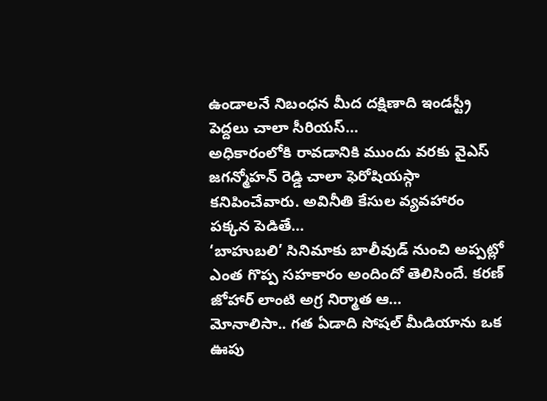ఉండాలనే నిబంధన మీద దక్షిణాది ఇండస్ట్రీ పెద్దలు చాలా సీరియస్…
అధికారంలోకి రావడానికి ముందు వరకు వైఎస్ జగన్మోహన్ రెడ్డి చాలా ఫెరోషియస్గా కనిపించేవారు. అవినీతి కేసుల వ్యవహారం పక్కన పెడితే…
‘బాహుబలి’ సినిమాకు బాలీవుడ్ నుంచి అప్పట్లో ఎంత గొప్ప సహకారం అందిందో తెలిసిందే. కరణ్ జోహార్ లాంటి అగ్ర నిర్మాత ఆ…
మోనాలిసా.. గత ఏడాది సోషల్ మీడియాను ఒక ఊపు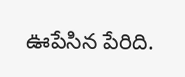ఊపేసిన పేరిది.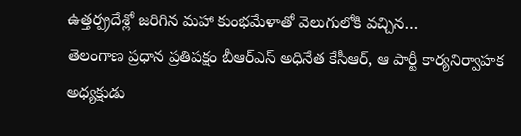ఉత్తర్ప్రదేశ్లో జరిగిన మహా కుంభమేళాతో వెలుగులోకి వచ్చిన…
తెలంగాణ ప్రధాన ప్రతిపక్షం బీఆర్ఎస్ అధినేత కేసీఆర్, ఆ పార్టీ కార్యనిర్వాహక అధ్యక్షుడు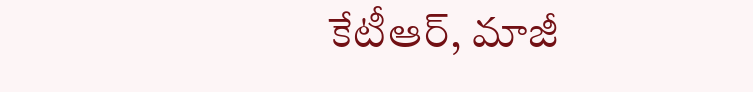కేటీఆర్, మాజీ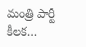మంత్రి పార్టీ కీలక…